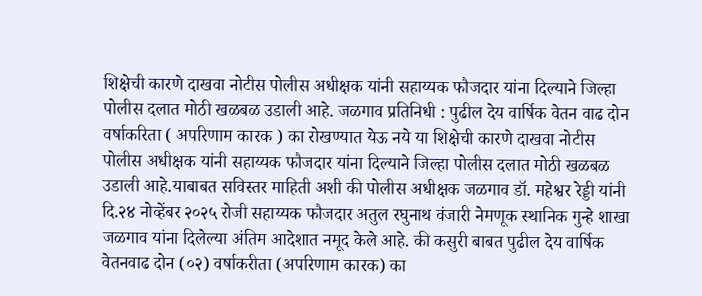शिक्षेची कारणे दाखवा नोटीस पोलीस अधीक्षक यांनी सहाय्यक फौजदार यांना दिल्याने जिल्हा पोलीस दलात मोठी खळबळ उडाली आहे. जळगाव प्रतिनिधी : पुढील देय वार्षिक वेतन वाढ दोन वर्षाकरिता ( अपरिणाम कारक ) का रोखण्यात येऊ नये या शिक्षेची कारणे दाखवा नोटीस पोलीस अधीक्षक यांनी सहाय्यक फौजदार यांना दिल्याने जिल्हा पोलीस दलात मोठी खळबळ उडाली आहे.याबाबत सविस्तर माहिती अशी की पोलीस अधीक्षक जळगाव डॉ. महेश्वर रेड्डी यांनी दि.२४ नोव्हेंबर २०२५ रोजी सहाय्यक फौजदार अतुल रघुनाथ वंजारी नेमणूक स्थानिक गुन्हे शाखा जळगाव यांना दिलेल्या अंतिम आदेशात नमूद केले आहे. की कसुरी बाबत पुढील देय वार्षिक वेतनवाढ दोन (०२) वर्षाकरीता (अपरिणाम कारक) का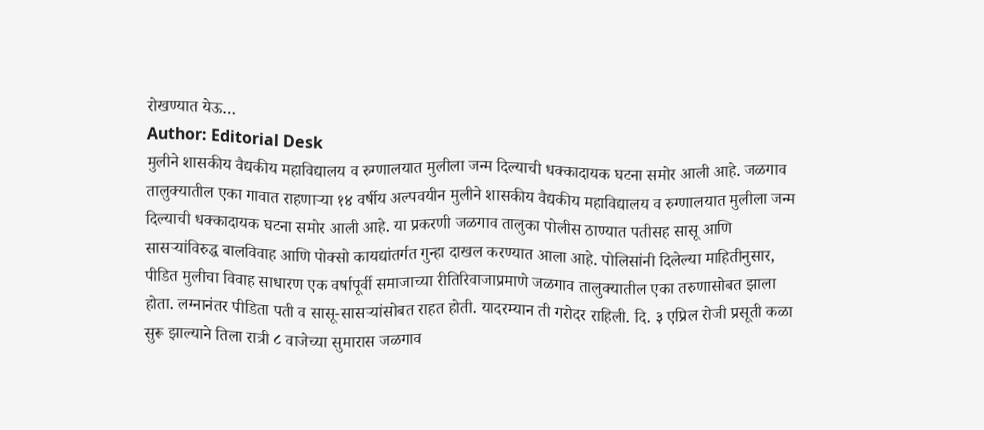रोखण्यात येऊ…
Author: Editorial Desk
मुलीने शासकीय वैद्यकीय महाविद्यालय व रुग्णालयात मुलीला जन्म दिल्याची धक्कादायक घटना समोर आली आहे. जळगाव तालुक्यातील एका गावात राहणाऱ्या १४ वर्षीय अल्पवयीन मुलीने शासकीय वैद्यकीय महाविद्यालय व रुग्णालयात मुलीला जन्म दिल्याची धक्कादायक घटना समोर आली आहे. या प्रकरणी जळगाव तालुका पोलीस ठाण्यात पतीसह सासू आणि सासऱ्यांविरुद्ध बालविवाह आणि पोक्सो कायद्यांतर्गत गुन्हा दाखल करण्यात आला आहे. पोलिसांनी दिलेल्या माहितीनुसार, पीडित मुलीचा विवाह साधारण एक वर्षापूर्वी समाजाच्या रीतिरिवाजाप्रमाणे जळगाव तालुक्यातील एका तरुणासोबत झाला होता. लग्नानंतर पीडिता पती व सासू-सासऱ्यांसोबत राहत होती. यादरम्यान ती गरोदर राहिली. दि. ३ एप्रिल रोजी प्रसूती कळा सुरू झाल्याने तिला रात्री ८ वाजेच्या सुमारास जळगाव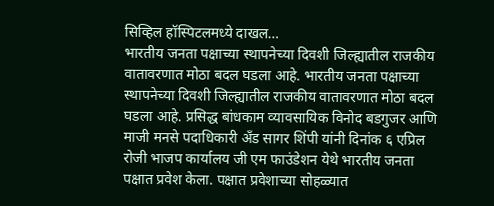सिव्हिल हॉस्पिटलमध्ये दाखल…
भारतीय जनता पक्षाच्या स्थापनेच्या दिवशी जिल्ह्यातील राजकीय वातावरणात मोठा बदल घडला आहे. भारतीय जनता पक्षाच्या स्थापनेच्या दिवशी जिल्ह्यातील राजकीय वातावरणात मोठा बदल घडला आहे. प्रसिद्ध बांधकाम व्यावसायिक विनोद बडगुजर आणि माजी मनसे पदाधिकारी अँड सागर शिंपी यांनी दिनांक ६ एप्रिल रोजी भाजप कार्यालय जी एम फाउंडेशन येथे भारतीय जनता पक्षात प्रवेश केला. पक्षात प्रवेशाच्या सोहळ्यात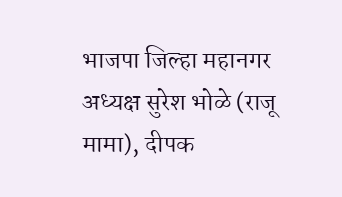भाजपा जिल्हा महानगर अध्यक्ष सुरेश भोळे (राजू मामा), दीपक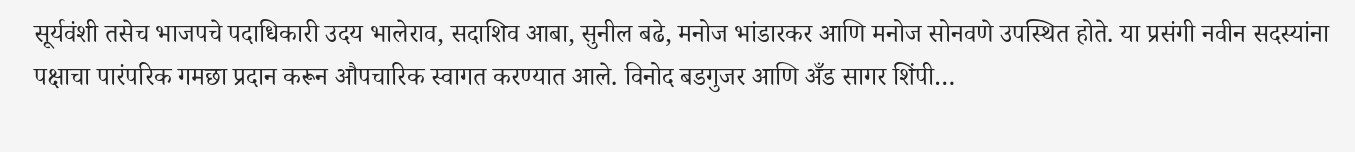सूर्यवंशी तसेच भाजपचे पदाधिकारी उदय भालेराव, सदाशिव आबा, सुनील बढे, मनोज भांडारकर आणि मनोज सोनवणे उपस्थित होते. या प्रसंगी नवीन सदस्यांना पक्षाचा पारंपरिक गमछा प्रदान करून औपचारिक स्वागत करण्यात आले. विनोद बडगुजर आणि अँड सागर शिंपी…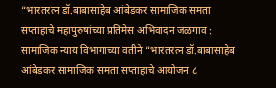“भारतरत्न डॉ.बाबासाहेब आंबेडकर सामाजिक समता सप्ताहाचे महापुरुषांच्या प्रतिमेस अभिवादन जळगाव : सामाजिक न्याय विभागाच्या वतीने “भारतरत्न डॉ.बाबासाहेब आंबेडकर सामाजिक समता सप्ताहाचे आयोजन ८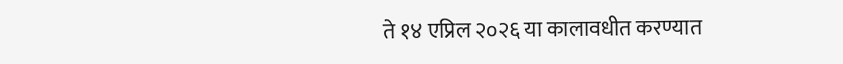ते १४ एप्रिल २०२६ या कालावधीत करण्यात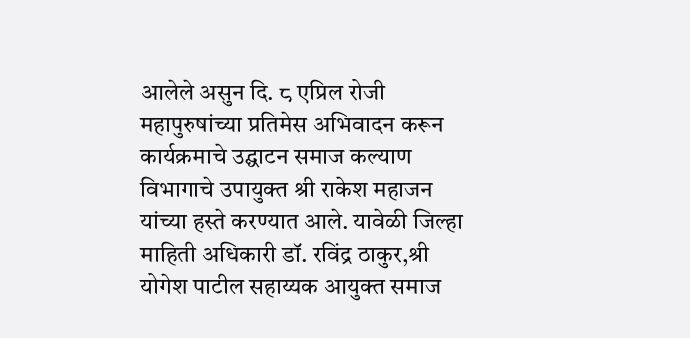आलेले असुन दि. ८ एप्रिल रोजी महापुरुषांच्या प्रतिमेस अभिवादन करून कार्यक्रमाचे उद्घाटन समाज कल्याण विभागाचे उपायुक्त श्री राकेश महाजन यांच्या हस्ते करण्यात आले. यावेळी जिल्हा माहिती अधिकारी डॉ. रविंद्र ठाकुर,श्री योगेश पाटील सहाय्यक आयुक्त समाज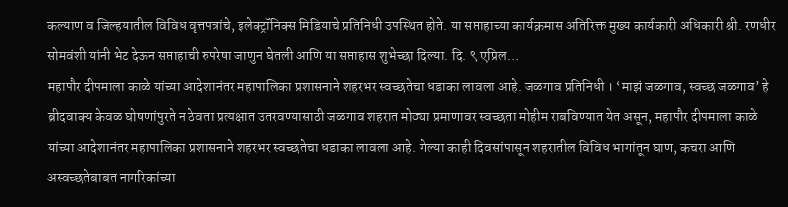कल्याण व जिल्हयातील विविध वृत्तपत्रांचे, इलेक्ट्रॉनिक्स मिडियाचे प्रतिनिधी उपस्थित होते. या सप्ताहाच्या कार्यक्रमास अतिरिक्त मुख्य कार्यकारी अधिकारी श्री. रणधीर सोमवंशी यांनी भेट देऊन सप्ताहाची रुपरेषा जाणुन घेतली आणि या सप्ताहास शुभेच्छा दिल्या. दि. ९ एप्रिल…
महापौर दीपमाला काळे यांच्या आदेशानंतर महापालिका प्रशासनाने शहरभर स्वच्छतेचा धडाका लावला आहे. जळगाव प्रतिनिधी । ‘माझं जळगाव, स्वच्छ जळगाव’ हे ब्रीदवाक्य केवळ घोषणांपुरते न ठेवता प्रत्यक्षात उतरवण्यासाठी जळगाव शहरात मोठ्या प्रमाणावर स्वच्छता मोहीम राबविण्यात येत असून, महापौर दीपमाला काळे यांच्या आदेशानंतर महापालिका प्रशासनाने शहरभर स्वच्छतेचा धडाका लावला आहे. गेल्या काही दिवसांपासून शहरातील विविध भागांतून घाण, कचरा आणि अस्वच्छतेबाबत नागरिकांच्या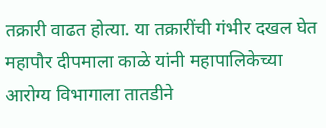तक्रारी वाढत होत्या. या तक्रारींची गंभीर दखल घेत महापौर दीपमाला काळे यांनी महापालिकेच्या आरोग्य विभागाला तातडीने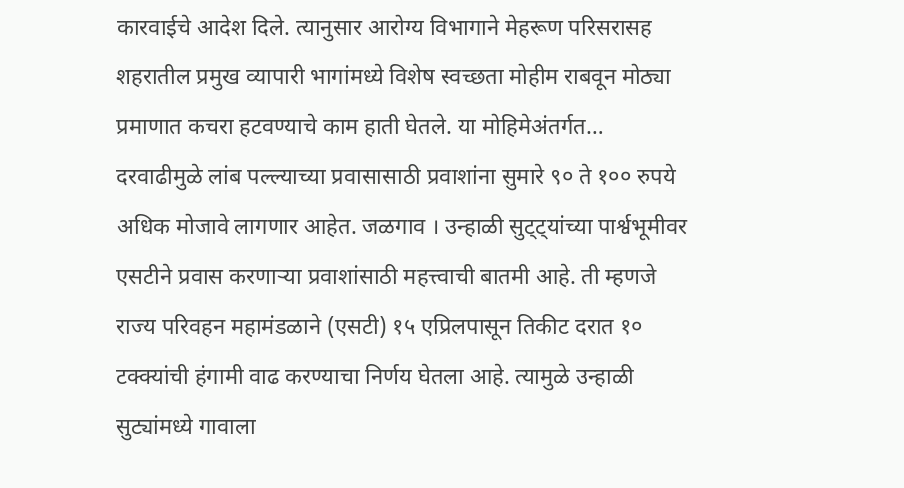कारवाईचे आदेश दिले. त्यानुसार आरोग्य विभागाने मेहरूण परिसरासह शहरातील प्रमुख व्यापारी भागांमध्ये विशेष स्वच्छता मोहीम राबवून मोठ्या प्रमाणात कचरा हटवण्याचे काम हाती घेतले. या मोहिमेअंतर्गत…
दरवाढीमुळे लांब पल्ल्याच्या प्रवासासाठी प्रवाशांना सुमारे ९० ते १०० रुपये अधिक मोजावे लागणार आहेत. जळगाव । उन्हाळी सुट्ट्यांच्या पार्श्वभूमीवर एसटीने प्रवास करणाऱ्या प्रवाशांसाठी महत्त्वाची बातमी आहे. ती म्हणजे राज्य परिवहन महामंडळाने (एसटी) १५ एप्रिलपासून तिकीट दरात १० टक्क्यांची हंगामी वाढ करण्याचा निर्णय घेतला आहे. त्यामुळे उन्हाळी सुट्यांमध्ये गावाला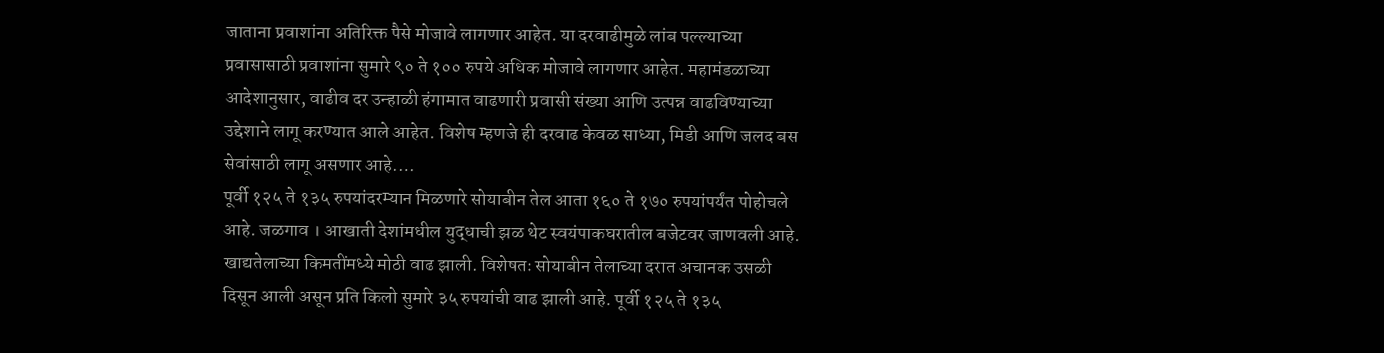जाताना प्रवाशांना अतिरिक्त पैसे मोजावे लागणार आहेत. या दरवाढीमुळे लांब पल्ल्याच्या प्रवासासाठी प्रवाशांना सुमारे ९० ते १०० रुपये अधिक मोजावे लागणार आहेत. महामंडळाच्या आदेशानुसार, वाढीव दर उन्हाळी हंगामात वाढणारी प्रवासी संख्या आणि उत्पन्न वाढविण्याच्या उद्देशाने लागू करण्यात आले आहेत. विशेष म्हणजे ही दरवाढ केवळ साध्या, मिडी आणि जलद बस सेवांसाठी लागू असणार आहे.…
पूर्वी १२५ ते १३५ रुपयांदरम्यान मिळणारे सोयाबीन तेल आता १६० ते १७० रुपयांपर्यंत पोहोचले आहे. जळगाव । आखाती देशांमधील युद्धाची झळ थेट स्वयंपाकघरातील बजेटवर जाणवली आहे. खाद्यतेलाच्या किमतींमध्ये मोठी वाढ झाली. विशेषतः सोयाबीन तेलाच्या दरात अचानक उसळी दिसून आली असून प्रति किलो सुमारे ३५ रुपयांची वाढ झाली आहे. पूर्वी १२५ ते १३५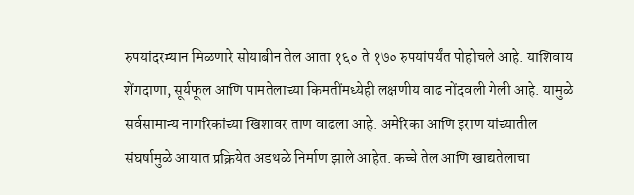रुपयांदरम्यान मिळणारे सोयाबीन तेल आता १६० ते १७० रुपयांपर्यंत पोहोचले आहे. याशिवाय शेंगदाणा, सूर्यफूल आणि पामतेलाच्या किमतींमध्येही लक्षणीय वाढ नोंदवली गेली आहे. यामुळे सर्वसामान्य नागरिकांच्या खिशावर ताण वाढला आहे. अमेरिका आणि इराण यांच्यातील संघर्षामुळे आयात प्रक्रियेत अडथळे निर्माण झाले आहेत. कच्चे तेल आणि खाद्यतेलाचा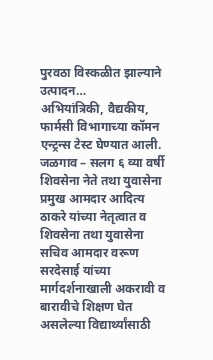पुरवठा विस्कळीत झाल्याने उत्पादन…
अभियांत्रिकी, वैद्यकीय, फार्मसी विभागाच्या कॉमन एन्ट्रन्स टेस्ट घेण्यात आली. जळगाव – सलग ६ व्या वर्षी शिवसेना नेते तथा युवासेना प्रमुख आमदार आदित्य ठाकरे यांच्या नेतृत्वात व शिवसेना तथा युवासेना सचिव आमदार वरूण सरदेसाई यांच्या मार्गदर्शनाखाली अकरावी व बारावीचे शिक्षण घेत असलेल्या विद्यार्थ्यांसाठी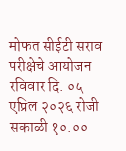मोफत सीईटी सराव परीक्षेचे आयोजन रविवार दि. ०५ एप्रिल २०२६ रोजी सकाळी १०.००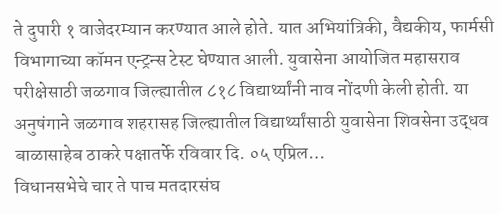ते दुपारी १ वाजेदरम्यान करण्यात आले होते. यात अभियांत्रिकी, वैद्यकीय, फार्मसी विभागाच्या कॉमन एन्ट्रन्स टेस्ट घेण्यात आली. युवासेना आयोजित महासराव परीक्षेसाठी जळगाव जिल्ह्यातील ८१८ विद्यार्थ्यांनी नाव नोंदणी केली होती. या अनुषंगाने जळगाव शहरासह जिल्ह्यातील विद्यार्थ्यांसाठी युवासेना शिवसेना उद्धव बाळासाहेब ठाकरे पक्षातर्फे रविवार दि. ०५ एप्रिल…
विधानसभेचे चार ते पाच मतदारसंघ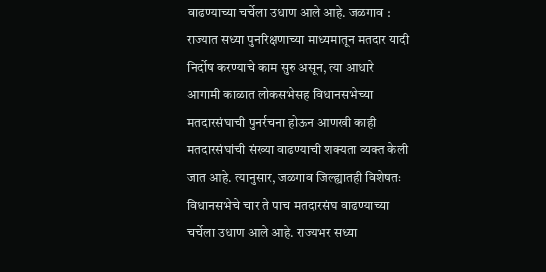वाढण्याच्या चर्चेला उधाण आले आहे. जळगाव : राज्यात सध्या पुनरिक्षणाच्या माध्यमातून मतदार यादी निर्दोष करण्याचे काम सुरु असून, त्या आधारे आगामी काळात लोकसभेसह विधानसभेच्या मतदारसंघाची पुनर्रचना होऊन आणखी काही मतदारसंघांची संख्या वाढण्याची शक्यता व्यक्त केली जात आहे. त्यानुसार, जळगाव जिल्ह्यातही विशेषतः विधानसभेचे चार ते पाच मतदारसंघ वाढण्याच्या चर्चेला उधाण आले आहे. राज्यभर सध्या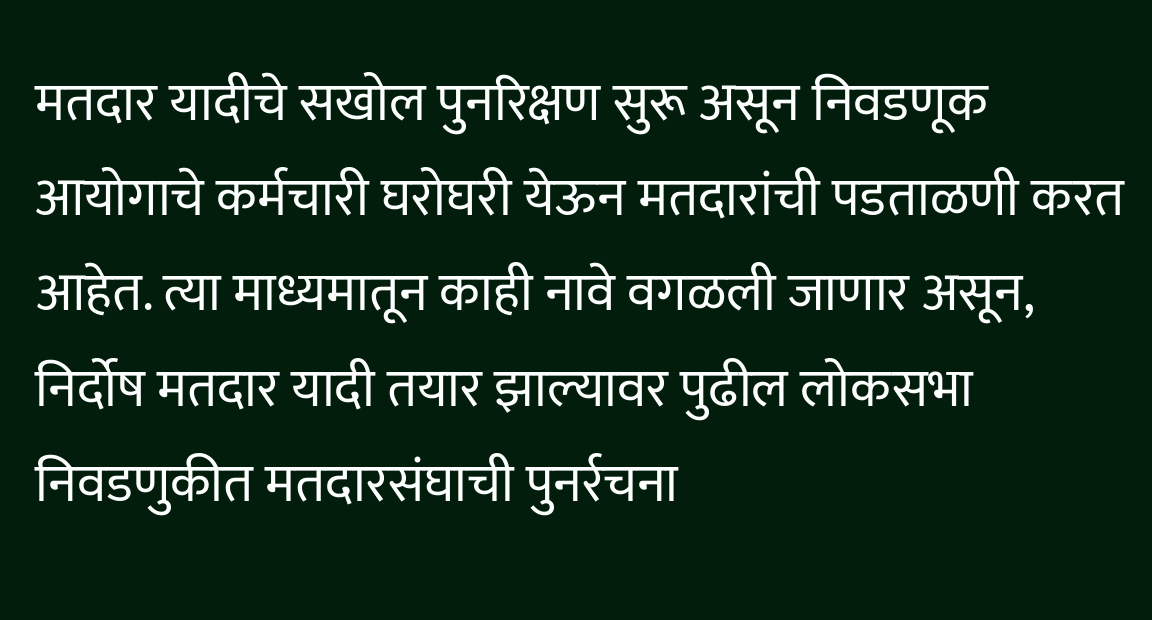मतदार यादीचे सखोल पुनरिक्षण सुरू असून निवडणूक आयोगाचे कर्मचारी घरोघरी येऊन मतदारांची पडताळणी करत आहेत. त्या माध्यमातून काही नावे वगळली जाणार असून, निर्दोष मतदार यादी तयार झाल्यावर पुढील लोकसभा निवडणुकीत मतदारसंघाची पुनर्रचना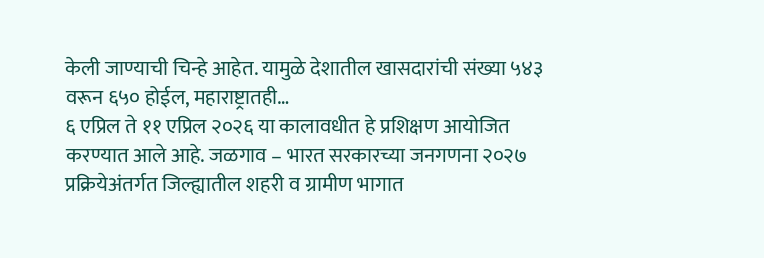केली जाण्याची चिन्हे आहेत. यामुळे देशातील खासदारांची संख्या ५४३ वरून ६५० होईल, महाराष्ट्रातही…
६ एप्रिल ते ११ एप्रिल २०२६ या कालावधीत हे प्रशिक्षण आयोजित करण्यात आले आहे. जळगाव – भारत सरकारच्या जनगणना २०२७ प्रक्रियेअंतर्गत जिल्ह्यातील शहरी व ग्रामीण भागात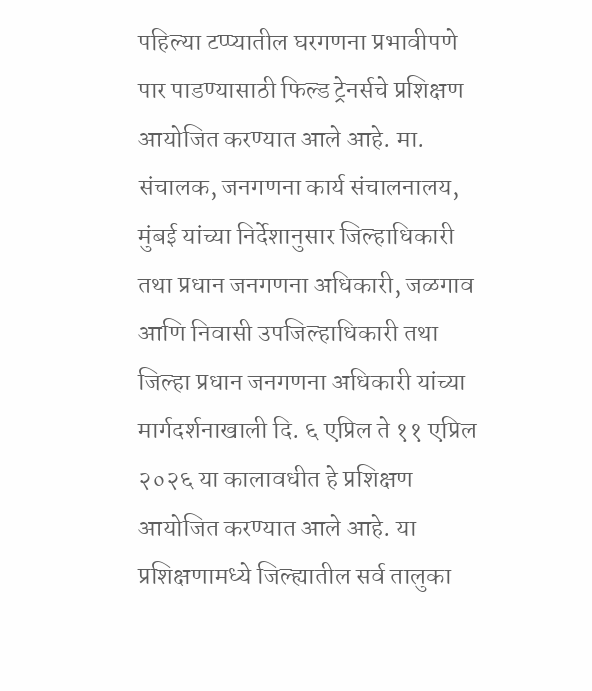पहिल्या टप्प्यातील घरगणना प्रभावीपणे पार पाडण्यासाठी फिल्ड ट्रेनर्सचे प्रशिक्षण आयोजित करण्यात आले आहे. मा. संचालक, जनगणना कार्य संचालनालय, मुंबई यांच्या निर्देशानुसार जिल्हाधिकारी तथा प्रधान जनगणना अधिकारी, जळगाव आणि निवासी उपजिल्हाधिकारी तथा जिल्हा प्रधान जनगणना अधिकारी यांच्या मार्गदर्शनाखाली दि. ६ एप्रिल ते ११ एप्रिल २०२६ या कालावधीत हे प्रशिक्षण आयोजित करण्यात आले आहे. या प्रशिक्षणामध्ये जिल्ह्यातील सर्व तालुका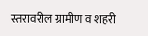स्तरावरील ग्रामीण व शहरी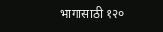भागासाठी १२०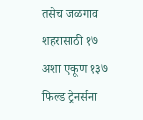तसेच जळगाव शहरासाठी १७ अशा एकूण १३७ फिल्ड ट्रेनर्सना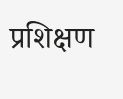प्रशिक्षण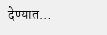देण्यात…